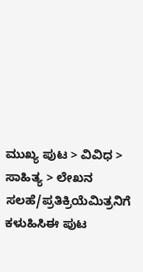ಮುಖ್ಯ ಪುಟ > ವಿವಿಧ > ಸಾಹಿತ್ಯ > ಲೇಖನ
ಸಲಹೆ/ಪ್ರತಿಕ್ರಿಯೆಮಿತ್ರನಿಗೆ ಕಳುಹಿಸಿಈ ಪುಟ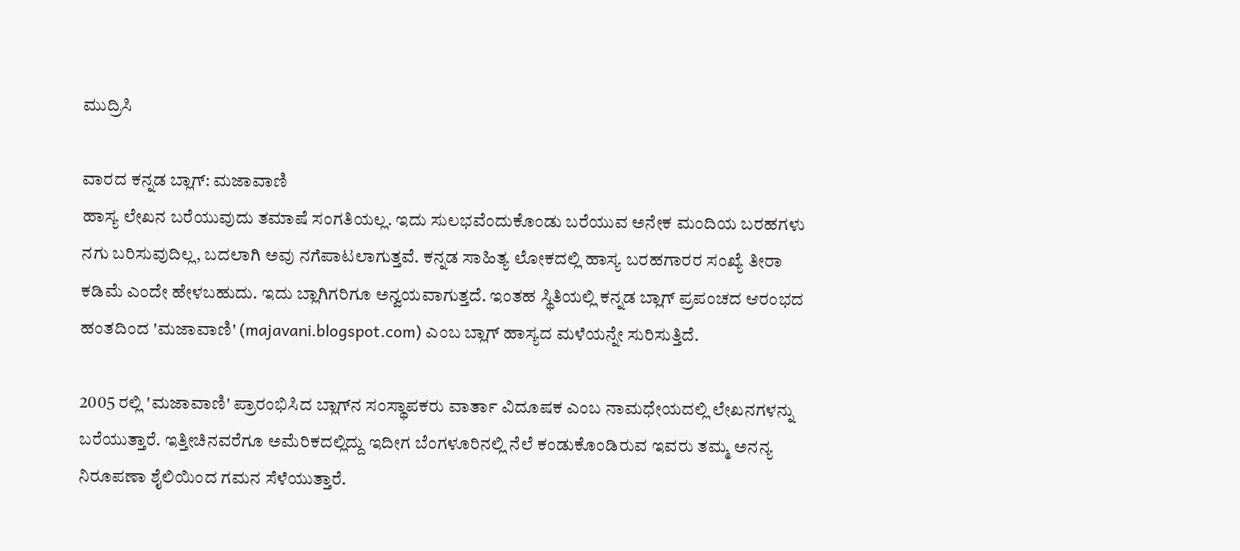ಮುದ್ರಿಸಿ

ವಾರದ ಕನ್ನಡ ಬ್ಲಾಗ್: ಮಜಾವಾಣಿ
ಹಾಸ್ಯ ಲೇಖನ ಬರೆಯುವುದು ತಮಾಷೆ ಸಂಗತಿಯಲ್ಲ. ಇದು ಸುಲಭವೆಂದುಕೊಂಡು ಬರೆಯುವ ಅನೇಕ ಮಂದಿಯ ಬರಹಗಳು ನಗು ಬರಿಸುವುದಿಲ್ಲ, ಬದಲಾಗಿ ಅವು ನಗೆಪಾಟಲಾಗುತ್ತವೆ. ಕನ್ನಡ ಸಾಹಿತ್ಯ ಲೋಕದಲ್ಲಿ ಹಾಸ್ಯ ಬರಹಗಾರರ ಸಂಖ್ಯೆ ತೀರಾ ಕಡಿಮೆ ಎಂದೇ ಹೇಳಬಹುದು. ಇದು ಬ್ಲಾಗಿಗರಿಗೂ ಅನ್ವಯವಾಗುತ್ತದೆ. ಇಂತಹ ಸ್ಥಿತಿಯಲ್ಲಿ ಕನ್ನಡ ಬ್ಲಾಗ್ ಪ್ರಪಂಚದ ಆರಂಭದ ಹಂತದಿಂದ 'ಮಜಾವಾಣಿ' (majavani.blogspot.com) ಎಂಬ ಬ್ಲಾಗ್ ಹಾಸ್ಯದ ಮಳೆಯನ್ನೇ ಸುರಿಸುತ್ತಿದೆ.

2005 ರಲ್ಲಿ 'ಮಜಾವಾಣಿ' ಪ್ರಾರಂಭಿಸಿದ ಬ್ಲಾಗ್‌ನ ಸಂಸ್ಥಾಪಕರು ವಾರ್ತಾ ವಿದೂಷಕ ಎಂಬ ನಾಮಧೇಯದಲ್ಲಿ ಲೇಖನಗಳನ್ನು ಬರೆಯುತ್ತಾರೆ. ಇತ್ತೀಚಿನವರೆಗೂ ಅಮೆರಿಕದಲ್ಲಿದ್ದು ಇದೀಗ ಬೆಂಗಳೂರಿನಲ್ಲಿ ನೆಲೆ ಕಂಡುಕೊಂಡಿರುವ ಇವರು ತಮ್ಮ ಅನನ್ಯ ನಿರೂಪಣಾ ಶೈಲಿಯಿಂದ ಗಮನ ಸೆಳೆಯುತ್ತಾರೆ.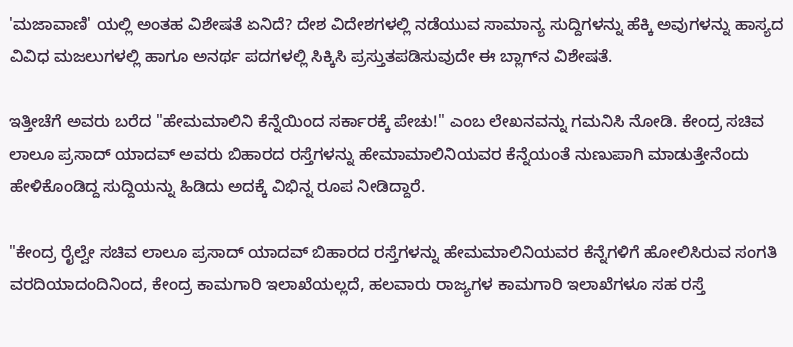'ಮಜಾವಾಣಿ' ಯಲ್ಲಿ ಅಂತಹ ವಿಶೇಷತೆ ಏನಿದೆ? ದೇಶ ವಿದೇಶಗಳಲ್ಲಿ ನಡೆಯುವ ಸಾಮಾನ್ಯ ಸುದ್ದಿಗಳನ್ನು ಹೆಕ್ಕಿ ಅವುಗಳನ್ನು ಹಾಸ್ಯದ ವಿವಿಧ ಮಜಲುಗಳಲ್ಲಿ ಹಾಗೂ ಅನರ್ಥ ಪದಗಳಲ್ಲಿ ಸಿಕ್ಕಿಸಿ ಪ್ರಸ್ತುತಪಡಿಸುವುದೇ ಈ ಬ್ಲಾಗ್‌ನ ವಿಶೇಷತೆ.

ಇತ್ತೀಚೆಗೆ ಅವರು ಬರೆದ "ಹೇಮಮಾಲಿನಿ ಕೆನ್ನೆಯಿಂದ ಸರ್ಕಾರಕ್ಕೆ ಪೇಚು!" ಎಂಬ ಲೇಖನವನ್ನು ಗಮನಿಸಿ ನೋಡಿ. ಕೇಂದ್ರ ಸಚಿವ ಲಾಲೂ ಪ್ರಸಾದ್ ಯಾದವ್ ಅವರು ಬಿಹಾರದ ರಸ್ತೆಗಳನ್ನು ಹೇಮಾಮಾಲಿನಿಯವರ ಕೆನ್ನೆಯಂತೆ ನುಣುಪಾಗಿ ಮಾಡುತ್ತೇನೆಂದು ಹೇಳಿಕೊಂಡಿದ್ದ ಸುದ್ದಿಯನ್ನು ಹಿಡಿದು ಅದಕ್ಕೆ ವಿಭಿನ್ನ ರೂಪ ನೀಡಿದ್ದಾರೆ.

"ಕೇಂದ್ರ ರೈಲ್ವೇ ಸಚಿವ ಲಾಲೂ ಪ್ರಸಾದ್ ಯಾದವ್ ಬಿಹಾರದ ರಸ್ತೆಗಳನ್ನು ಹೇಮಮಾಲಿನಿಯವರ ಕೆನ್ನೆಗಳಿಗೆ ಹೋಲಿಸಿರುವ ಸಂಗತಿ ವರದಿಯಾದಂದಿನಿಂದ, ಕೇಂದ್ರ ಕಾಮಗಾರಿ ಇಲಾಖೆಯಲ್ಲದೆ, ಹಲವಾರು ರಾಜ್ಯಗಳ ಕಾಮಗಾರಿ ಇಲಾಖೆಗಳೂ ಸಹ ರಸ್ತೆ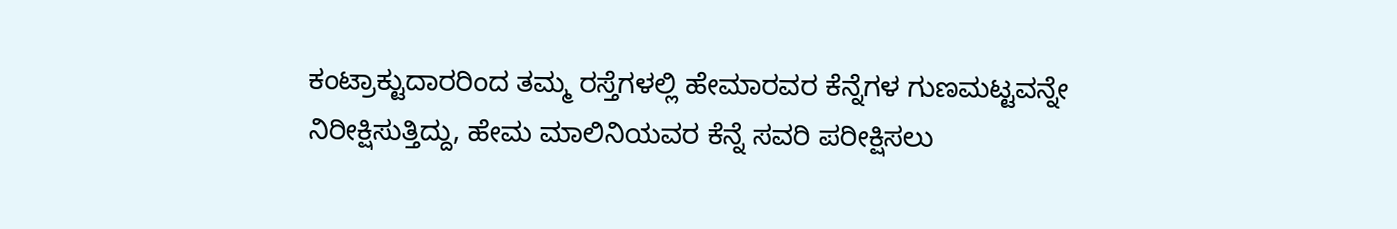ಕಂಟ್ರಾಕ್ಟುದಾರರಿಂದ ತಮ್ಮ ರಸ್ತೆಗಳಲ್ಲಿ ಹೇಮಾರವರ ಕೆನ್ನೆಗಳ ಗುಣಮಟ್ಟವನ್ನೇ ನಿರೀಕ್ಷಿಸುತ್ತಿದ್ದು, ಹೇಮ ಮಾಲಿನಿಯವರ ಕೆನ್ನೆ ಸವರಿ ಪರೀಕ್ಷಿಸಲು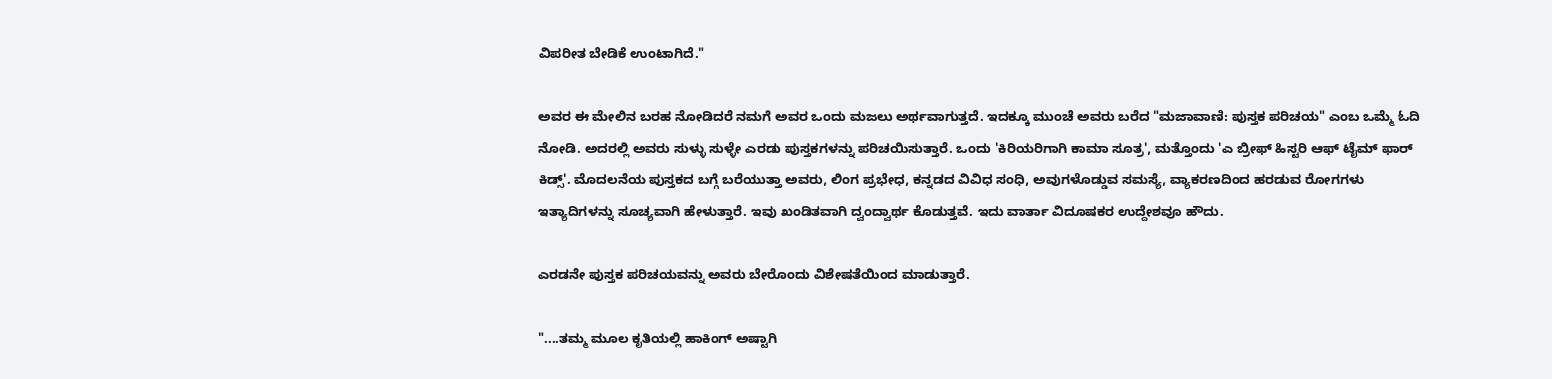ವಿಪರೀತ ಬೇಡಿಕೆ ಉಂಟಾಗಿದೆ."

ಅವರ ಈ ಮೇಲಿನ ಬರಹ ನೋಡಿದರೆ ನಮಗೆ ಅವರ ಒಂದು ಮಜಲು ಅರ್ಥವಾಗುತ್ತದೆ. ಇದಕ್ಕೂ ಮುಂಚೆ ಅವರು ಬರೆದ "ಮಜಾವಾಣಿ: ಪುಸ್ತಕ ಪರಿಚಯ" ಎಂಬ ಒಮ್ಮೆ ಓದಿ ನೋಡಿ. ಅದರಲ್ಲಿ ಅವರು ಸುಳ್ಳು ಸುಳ್ಳೇ ಎರಡು ಪುಸ್ತಕಗಳನ್ನು ಪರಿಚಯಿಸುತ್ತಾರೆ. ಒಂದು 'ಕಿರಿಯರಿಗಾಗಿ ಕಾಮಾ ಸೂತ್ರ', ಮತ್ತೊಂದು 'ಎ ಬ್ರೀಫ್ ಹಿಸ್ಟರಿ ಆಫ್ ಟೈಮ್ ಫಾರ್ ಕಿಡ್ಸ್'. ಮೊದಲನೆಯ ಪುಸ್ತಕದ ಬಗ್ಗೆ ಬರೆಯುತ್ತಾ ಅವರು, ಲಿಂಗ ಪ್ರಭೇಧ, ಕನ್ನಡದ ವಿವಿಧ ಸಂಧಿ, ಅವುಗಳೊಡ್ಡುವ ಸಮಸ್ಯೆ, ವ್ಯಾಕರಣದಿಂದ ಹರಡುವ ರೋಗಗಳು ಇತ್ಯಾದಿಗಳನ್ನು ಸೂಚ್ಯವಾಗಿ ಹೇಳುತ್ತಾರೆ. ಇವು ಖಂಡಿತವಾಗಿ ದ್ವಂದ್ವಾರ್ಥ ಕೊಡುತ್ತವೆ. ಇದು ವಾರ್ತಾ ವಿದೂಷಕರ ಉದ್ದೇಶವೂ ಹೌದು.

ಎರಡನೇ ಪುಸ್ತಕ ಪರಿಚಯವನ್ನು ಅವರು ಬೇರೊಂದು ವಿಶೇಷತೆಯಿಂದ ಮಾಡುತ್ತಾರೆ.

"....ತಮ್ಮ ಮೂಲ ಕೃತಿಯಲ್ಲಿ ಹಾಕಿಂಗ್ ಅಷ್ಟಾಗಿ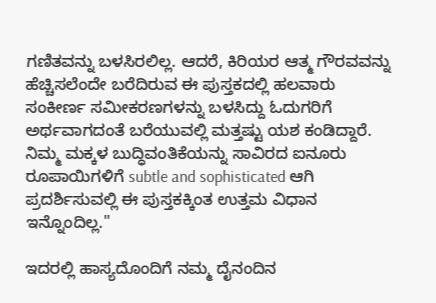ಗಣಿತವನ್ನು ಬಳಸಿರಲಿಲ್ಲ. ಆದರೆ, ಕಿರಿಯರ ಆತ್ಮ ಗೌರವವನ್ನು ಹೆಚ್ಚಿಸಲೆಂದೇ ಬರೆದಿರುವ ಈ ಪುಸ್ತಕದಲ್ಲಿ ಹಲವಾರು ಸಂಕೀರ್ಣ ಸಮೀಕರಣಗಳನ್ನು ಬಳಸಿದ್ದು ಓದುಗರಿಗೆ ಅರ್ಥವಾಗದಂತೆ ಬರೆಯುವಲ್ಲಿ ಮತ್ತಷ್ಟು ಯಶ ಕಂಡಿದ್ದಾರೆ. ನಿಮ್ಮ ಮಕ್ಕಳ ಬುದ್ಧಿವಂತಿಕೆಯನ್ನು ಸಾವಿರದ ಐನೂರು ರೂಪಾಯಿಗಳಿಗೆ subtle and sophisticated ಆಗಿ ಪ್ರದರ್ಶಿಸುವಲ್ಲಿ ಈ ಪುಸ್ತಕಕ್ಕಿಂತ ಉತ್ತಮ ವಿಧಾನ ಇನ್ನೊಂದಿಲ್ಲ."

ಇದರಲ್ಲಿ ಹಾಸ್ಯದೊಂದಿಗೆ ನಮ್ಮ ದೈನಂದಿನ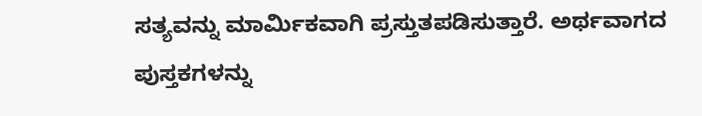ಸತ್ಯವನ್ನು ಮಾರ್ಮಿಕವಾಗಿ ಪ್ರಸ್ತುತಪಡಿಸುತ್ತಾರೆ. ಅರ್ಥವಾಗದ ಪುಸ್ತಕಗಳನ್ನು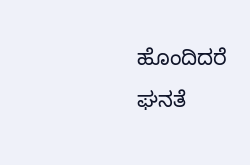ಹೊಂದಿದರೆ ಘನತೆ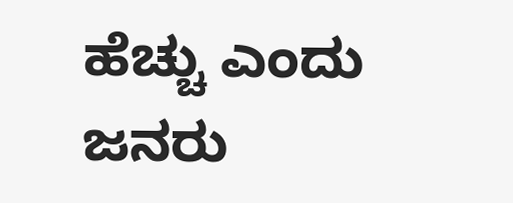ಹೆಚ್ಚು ಎಂದು ಜನರು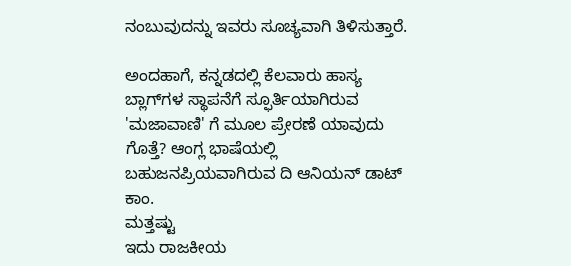ನಂಬುವುದನ್ನು ಇವರು ಸೂಚ್ಯವಾಗಿ ತಿಳಿಸುತ್ತಾರೆ.

ಅಂದಹಾಗೆ, ಕನ್ನಡದಲ್ಲಿ ಕೆಲವಾರು ಹಾಸ್ಯ ಬ್ಲಾಗ್‌ಗಳ ಸ್ಥಾಪನೆಗೆ ಸ್ಫೂರ್ತಿಯಾಗಿರುವ 'ಮಜಾವಾಣಿ' ಗೆ ಮೂಲ ಪ್ರೇರಣೆ ಯಾವುದು ಗೊತ್ತೆ? ಆಂಗ್ಲ ಭಾಷೆಯಲ್ಲಿ ಬಹುಜನಪ್ರಿಯವಾಗಿರುವ ದಿ ಆನಿಯನ್ ಡಾಟ್ ಕಾಂ.
ಮತ್ತಷ್ಟು
ಇದು ರಾಜಕೀಯ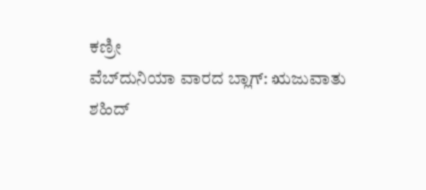ಕಣ್ರೀ
ವೆಬ್‌ದುನಿಯಾ ವಾರದ ಬ್ಲಾಗ್: ಋಜುವಾತು
ಶಹಿದ್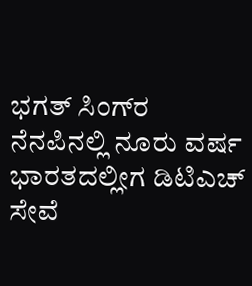ಭಗತ್ ಸಿಂಗ್‌ರ ನೆನಪಿನಲ್ಲಿ ನೂರು ವರ್ಷ
ಭಾರತದಲ್ಲೀಗ ಡಿಟಿಎಚ್ ಸೇವೆ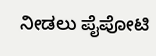ನೀಡಲು ಪೈಪೋಟಿ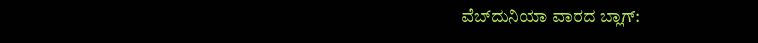ವೆಬ್‌ದುನಿಯಾ ವಾರದ ಬ್ಲಾಗ್: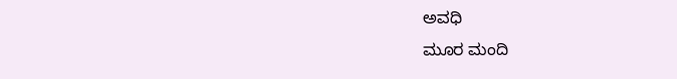ಅವಧಿ
ಮೂರ ಮಂದಿ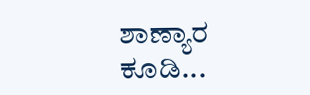ಶಾಣ್ಯಾರ ಕೂಡಿ...